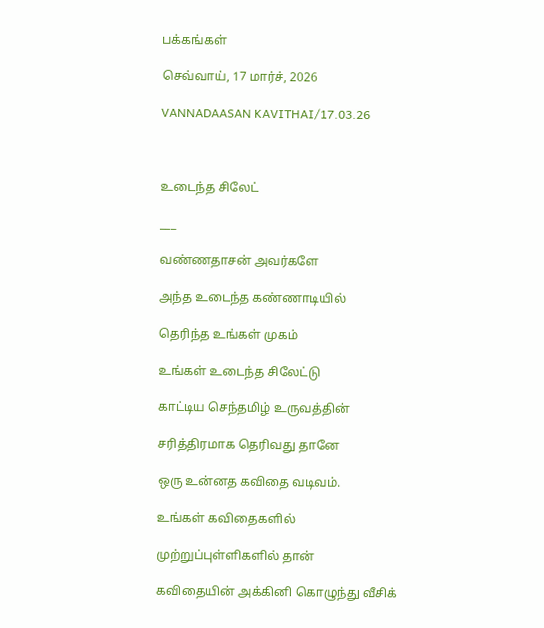பக்கங்கள்

செவ்வாய், 17 மார்ச், 2026

VANNADAASAN KAVITHAI/17.03.26



உடைந்த சிலேட்

___

வண்ணதாசன் அவர்களே

அந்த உடைந்த கண்ணாடியில்

தெரிந்த உங்கள் முகம்

உங்கள் உடைந்த சிலேட்டு

காட்டிய செந்தமிழ் உருவத்தின்

சரித்திரமாக தெரிவது தானே

ஒரு உன்னத கவிதை வடிவம்.

உங்கள் கவிதைகளில்

முற்றுப்புள்ளிகளில் தான்

கவிதையின் அக்கினி கொழுந்து வீசிக்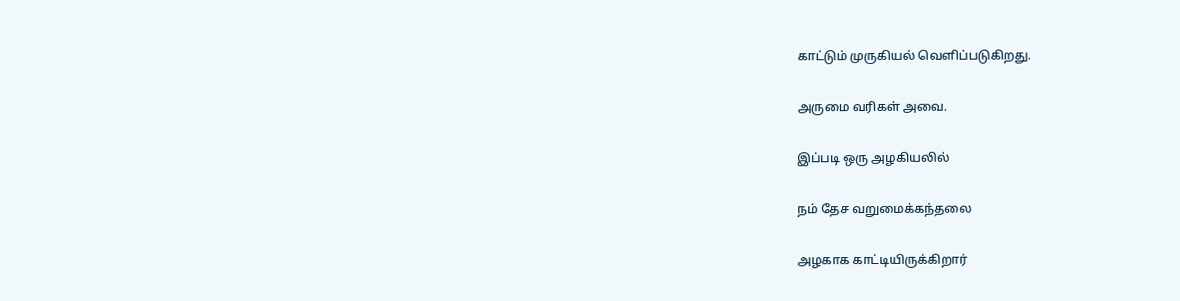காட்டும் முருகியல் வெளிப்படுகிறது.

அருமை வரிகள் அவை.

இப்படி ஒரு அழகியலில்

நம் தேச வறுமைக்கந்தலை

அழகாக காட்டியிருக்கிறார்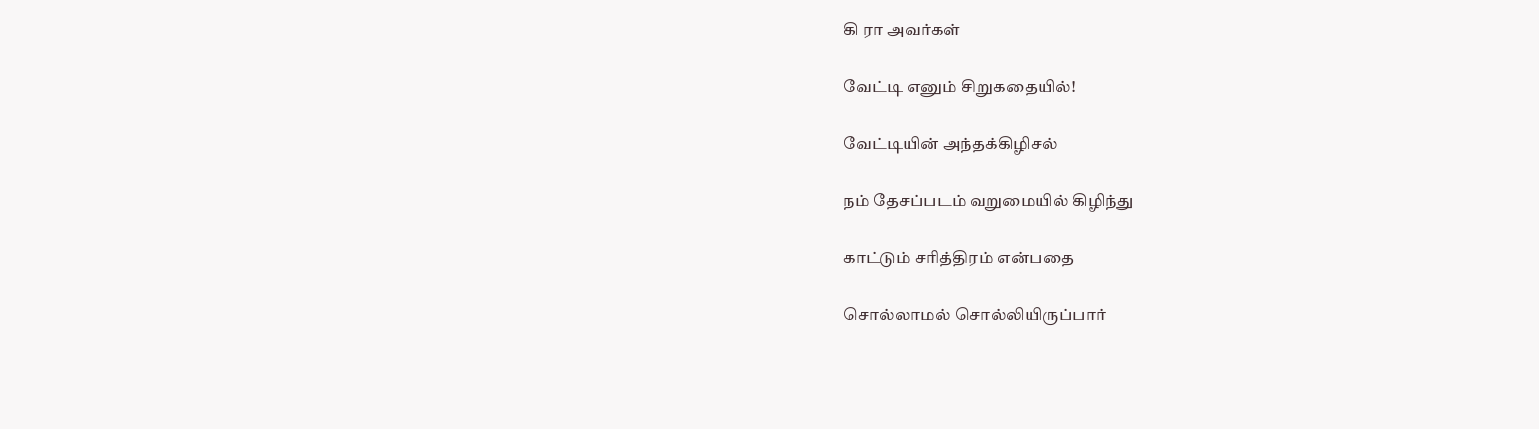கி ரா அவர்கள்

வேட்டி எனும் சிறுகதையில்!

வேட்டியின் அந்தக்கிழிசல்

நம் தேசப்படம் வறுமையில் கிழிந்து

காட்டும் சரித்திரம் என்பதை

சொல்லாமல் சொல்லியிருப்பார்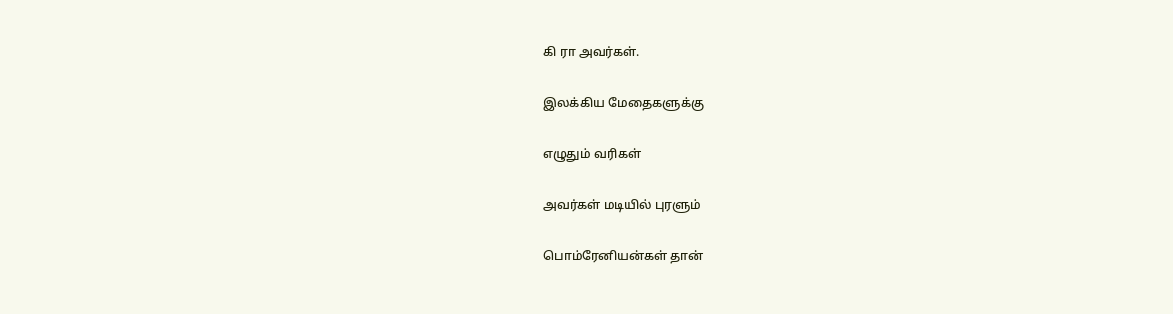கி ரா அவர்கள்.

இலக்கிய மேதைகளுக்கு

எழுதும் வரிகள்

அவர்கள் மடியில் புரளும்

பொம்ரேனியன்கள் தான்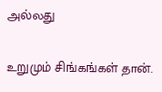அல்லது

உறுமும் சிங்கங்கள் தான்.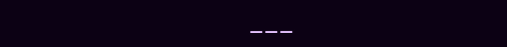___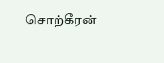சொற்கீரன்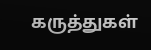கருத்துகள்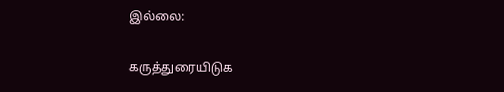இல்லை:

கருத்துரையிடுக